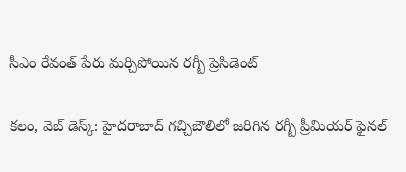సీఎం రేవంత్ పేరు మర్చిపోయిన రగ్బీ ప్రెసిడెంట్

కలం, వెబ్ డెస్క్: హైదరాబాద్ గచ్చిబౌలిలో జరిగిన రగ్బీ ప్రీమియర్ ఫైనల్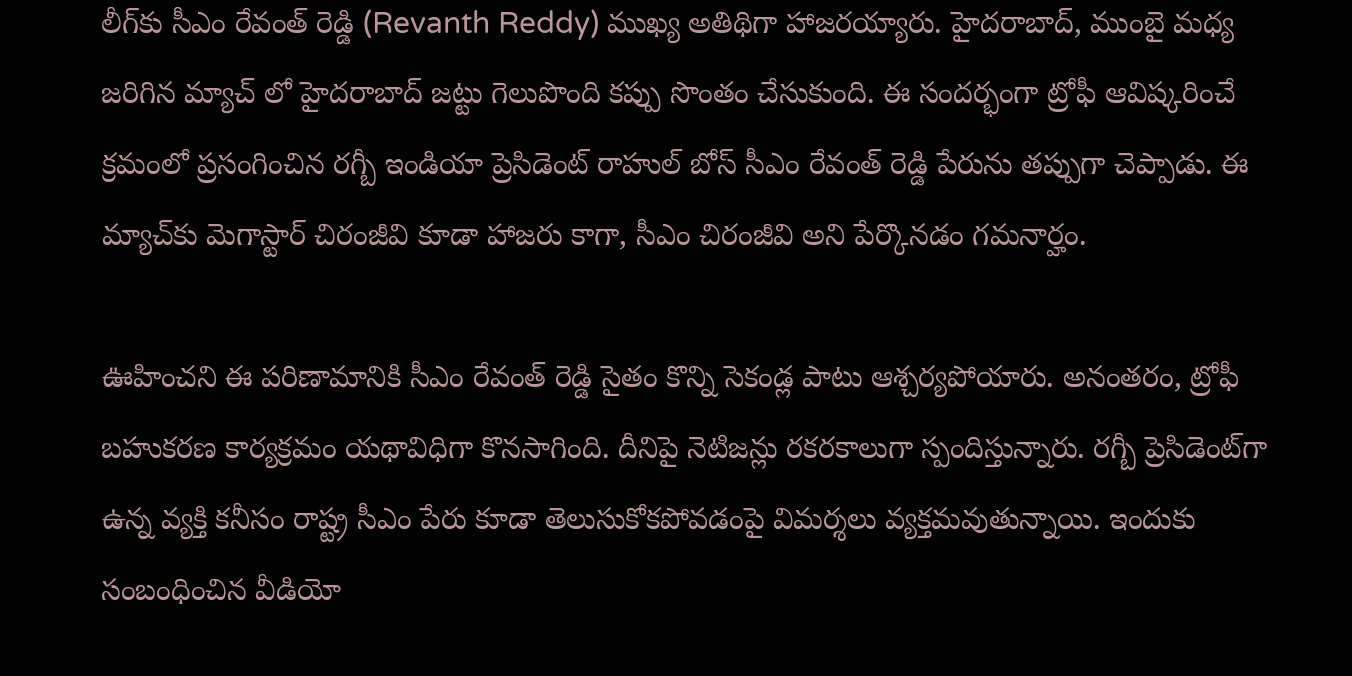లీగ్‌కు సీఎం రేవంత్ రెడ్డి (Revanth Reddy) ముఖ్య అతిథిగా హాజరయ్యారు. హైదరాబాద్, ముంబై మధ్య జరిగిన మ్యాచ్ లో హైదరాబాద్ జట్టు గెలుపొంది కప్పు సొంతం చేసుకుంది. ఈ సందర్భంగా ట్రోఫీ ఆవిష్కరించే క్రమంలో ప్రసంగించిన రగ్బీ ఇండియా ప్రెసిడెంట్ రాహుల్ బోస్ సీఎం రేవంత్ రెడ్డి పేరును తప్పుగా చెప్పాడు. ఈ మ్యాచ్‌కు మెగాస్టార్ చిరంజీవి కూడా హాజరు కాగా, సీఎం చిరంజీవి అని పేర్కొనడం గమనార్హం.

ఊహించని ఈ పరిణామానికి సీఎం రేవంత్ రెడ్డి సైతం కొన్ని సెకండ్ల పాటు ఆశ్చర్యపోయారు. అనంతరం, ట్రోఫీ బహుకరణ కార్యక్రమం యథావిధిగా కొనసాగింది. దీనిపై నెటిజన్లు రకరకాలుగా స్పందిస్తున్నారు. రగ్బీ ప్రెసిడెంట్‌గా ఉన్న వ్యక్తి కనీసం రాష్ట్ర సీఎం పేరు కూడా తెలుసుకోకపోవడంపై విమర్శలు వ్యక్తమవుతున్నాయి. ఇందుకు సంబంధించిన వీడియో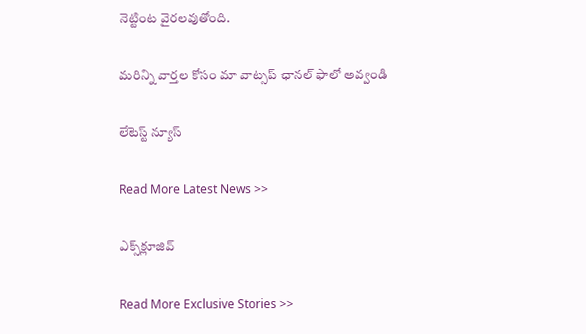నెట్టింట వైరలవుతోంది.

మ‌రిన్ని వార్త‌ల కోసం మా వాట్స‌ప్ ఛాన‌ల్ ఫాలో అవ్వండి

లేటెస్ట్ న్యూస్‌

Read More Latest News >>

ఎక్స్‌క్లూజివ్‌

Read More Exclusive Stories >>